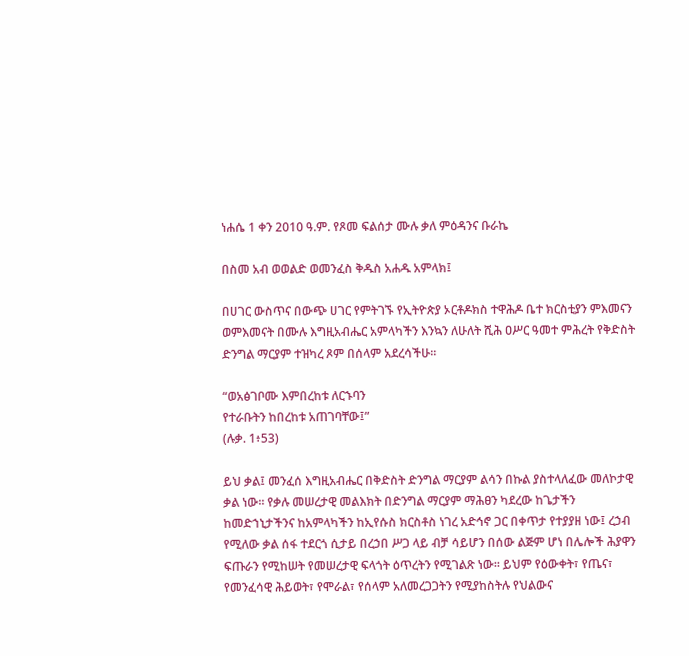ነሐሴ 1 ቀን 2010 ዓ.ም. የጾመ ፍልሰታ ሙሉ ቃለ ምዕዳንና ቡራኬ

በስመ አብ ወወልድ ወመንፈስ ቅዱስ አሐዱ አምላክ፤

በሀገር ውስጥና በውጭ ሀገር የምትገኙ የኢትዮጵያ ኦርቶዶክስ ተዋሕዶ ቤተ ክርስቲያን ምእመናን ወምእመናት በሙሉ እግዚአብሔር አምላካችን እንኳን ለሁለት ሺሕ ዐሥር ዓመተ ምሕረት የቅድስት ድንግል ማርያም ተዝካረ ጾም በሰላም አደረሳችሁ፡፡

“ወአፅገቦሙ እምበረከቱ ለርኁባን
የተራቡትን ከበረከቱ አጠገባቸው፤”
(ሉቃ. 1፥53)

ይህ ቃል፤ መንፈሰ እግዚአብሔር በቅድስት ድንግል ማርያም ልሳን በኩል ያስተላለፈው መለኮታዊ ቃል ነው፡፡ የቃሉ መሠረታዊ መልእክት በድንግል ማርያም ማሕፀን ካደረው ከጌታችን ከመድኀኒታችንና ከአምላካችን ከኢየሱስ ክርስቶስ ነገረ አድኅኖ ጋር በቀጥታ የተያያዘ ነው፤ ረኃብ የሚለው ቃል ሰፋ ተደርጎ ሲታይ በረኃበ ሥጋ ላይ ብቻ ሳይሆን በሰው ልጅም ሆነ በሌሎች ሕያዋን ፍጡራን የሚከሠት የመሠረታዊ ፍላጎት ዕጥረትን የሚገልጽ ነው፡፡ ይህም የዕውቀት፣ የጤና፣ የመንፈሳዊ ሕይወት፣ የሞራል፣ የሰላም አለመረጋጋትን የሚያከስትሉ የህልውና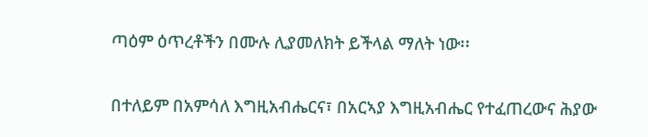ጣዕም ዕጥረቶችን በሙሉ ሊያመለክት ይችላል ማለት ነው፡፡

በተለይም በአምሳለ እግዚአብሔርና፣ በአርኣያ እግዚአብሔር የተፈጠረውና ሕያው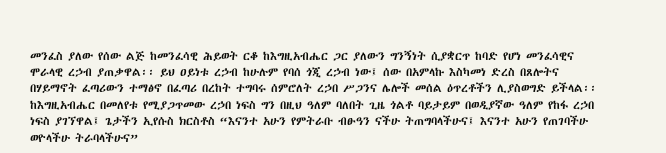መንፈስ ያለው የሰው ልጅ ከመንፈሳዊ ሕይወት ርቆ ከእግዚአብሔር ጋር ያለውን ግንኝነት ሲያቋርጥ ከባድ የሆነ መንፈሳዊና ሞራላዊ ረኃብ ያጠቃዋል፡፡ ይህ ዐይነቱ ረኃብ ከሁሉም የባሰ ጎጂ ረኃብ ነው፤ ሰው በአምላኩ እስካመነ ድረስ በጸሎትና በሃይማኖት ፈጣሪውን ተማፅኖ በፈጣሪ በረከት ተግባሩ ሰምሮለት ረኃበ ሥጋንና ሌሎች መሰል ዕጥረቶችን ሊያስወግድ ይችላል፡፡ ከእግዚአብሔር በመለየቱ የሚያጋጥመው ረኃበ ነፍስ ግን በዚህ ዓለም ባለበት ጊዜ ጎልቶ ባይታይም በወዲያኛው ዓለም የከፋ ረኃበ ነፍስ ያገኘዋል፤ ጌታችን ኢየሱስ ክርስቶስ “እናንተ አሁን የምትራቡ ብፁዓን ናችሁ ትጠግባላችሁና፤ እናንተ አሁን የጠገባችሁ ወዮላችሁ ትራባላችሁና”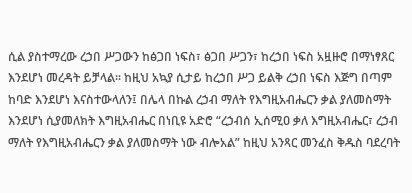ሲል ያስተማረው ረኃበ ሥጋውን ከፅጋበ ነፍስ፣ ፅጋበ ሥጋን፣ ከረኃበ ነፍስ አዟዙሮ በማነፃጸር እንደሆነ መረዳት ይቻላል፡፡ ከዚህ አኳያ ሲታይ ከረኃበ ሥጋ ይልቅ ረኃበ ነፍስ እጅግ በጣም ከባድ እንደሆነ እናስተውላለን፤ በሌላ በኩል ረኃብ ማለት የእግዚአብሔርን ቃል ያለመስማት እንደሆነ ሲያመለክት እግዚአብሔር በነቢዩ አድሮ “ረኃብሰ ኢሰሚዐ ቃለ እግዚአብሔር፣ ረኃብ ማለት የእግዚአብሔርን ቃል ያለመስማት ነው ብሎአል” ከዚህ አንጻር መንፈስ ቅዱስ ባደረባት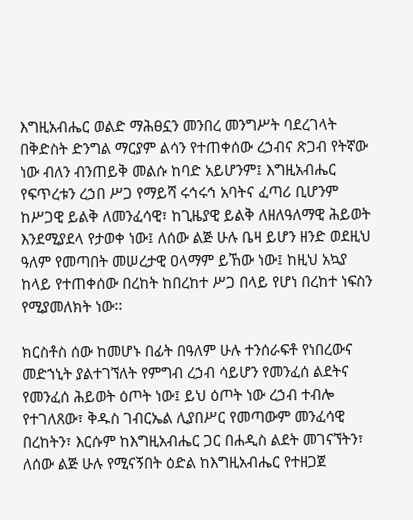እግዚአብሔር ወልድ ማሕፀኗን መንበረ መንግሥት ባደረገላት በቅድስት ድንግል ማርያም ልሳን የተጠቀሰው ረኃብና ጽጋብ የትኛው ነው ብለን ብንጠይቅ መልሱ ከባድ አይሆንም፤ እግዚአብሔር የፍጥረቱን ረኃበ ሥጋ የማይሻ ሩኅሩኅ አባትና ፈጣሪ ቢሆንም ከሥጋዊ ይልቅ ለመንፈሳዊ፣ ከጊዜያዊ ይልቅ ለዘለዓለማዊ ሕይወት እንደሚያደላ የታወቀ ነው፤ ለሰው ልጅ ሁሉ ቤዛ ይሆን ዘንድ ወደዚህ ዓለም የመጣበት መሠረታዊ ዐላማም ይኸው ነው፤ ከዚህ አኳያ ከላይ የተጠቀሰው በረከት ከበረከተ ሥጋ በላይ የሆነ በረከተ ነፍስን የሚያመለክት ነው፡፡

ክርስቶስ ሰው ከመሆኑ በፊት በዓለም ሁሉ ተንሰራፍቶ የነበረውና መድኀኒት ያልተገኘለት የምግብ ረኃብ ሳይሆን የመንፈሰ ልደትና የመንፈሰ ሕይወት ዕጦት ነው፤ ይህ ዕጦት ነው ረኃብ ተብሎ የተገለጸው፣ ቅዱስ ገብርኤል ሊያበሥር የመጣውም መንፈሳዊ በረከትን፣ እርሱም ከእግዚአብሔር ጋር በሐዲስ ልደት መገናኘትን፣ ለሰው ልጅ ሁሉ የሚናኝበት ዕድል ከእግዚአብሔር የተዘጋጀ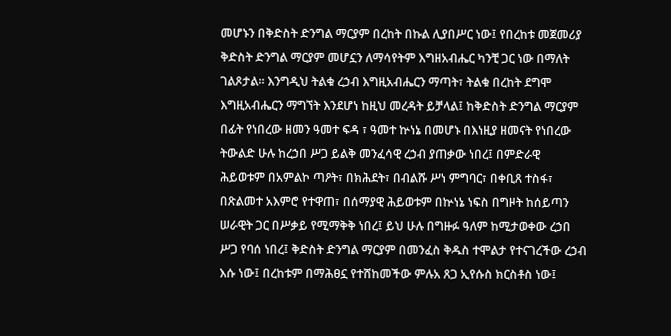መሆኑን በቅድስት ድንግል ማርያም በረከት በኩል ሊያበሥር ነው፤ የበረከቱ መጀመሪያ ቅድስት ድንግል ማርያም መሆኗን ለማሳየትም እግዘአብሔር ካንቺ ጋር ነው በማለት ገልጾታል፡፡ እንግዲህ ትልቁ ረኃብ እግዚአብሔርን ማጣት፣ ትልቁ በረከት ደግሞ እግዚአብሔርን ማግኘት እንደሆነ ከዚህ መረዳት ይቻላል፤ ከቅድስት ድንግል ማርያም በፊት የነበረው ዘመን ዓመተ ፍዳ ፣ ዓመተ ኵነኔ በመሆኑ በእነዚያ ዘመናት የነበረው ትውልድ ሁሉ ከረኃበ ሥጋ ይልቅ መንፈሳዊ ረኃብ ያጠቃው ነበረ፤ በምድራዊ ሕይወቱም በአምልኮ ጣዖት፣ በክሕደት፣ በብልሹ ሥነ ምግባር፣ በቀቢጸ ተስፋ፣ በጽልመተ አእምሮ የተዋጠ፣ በሰማያዊ ሕይወቱም በኵነኔ ነፍስ በግዞት ከሰይጣን ሠራዊት ጋር በሥቃይ የሚማቅቅ ነበረ፤ ይህ ሁሉ በግዙፉ ዓለም ከሚታወቀው ረኃበ ሥጋ የባሰ ነበረ፤ ቅድስት ድንግል ማርያም በመንፈስ ቅዱስ ተሞልታ የተናገረችው ረኃብ እሱ ነው፤ በረከቱም በማሕፀኗ የተሸከመችው ምሉአ ጸጋ ኢየሱስ ክርስቶስ ነው፤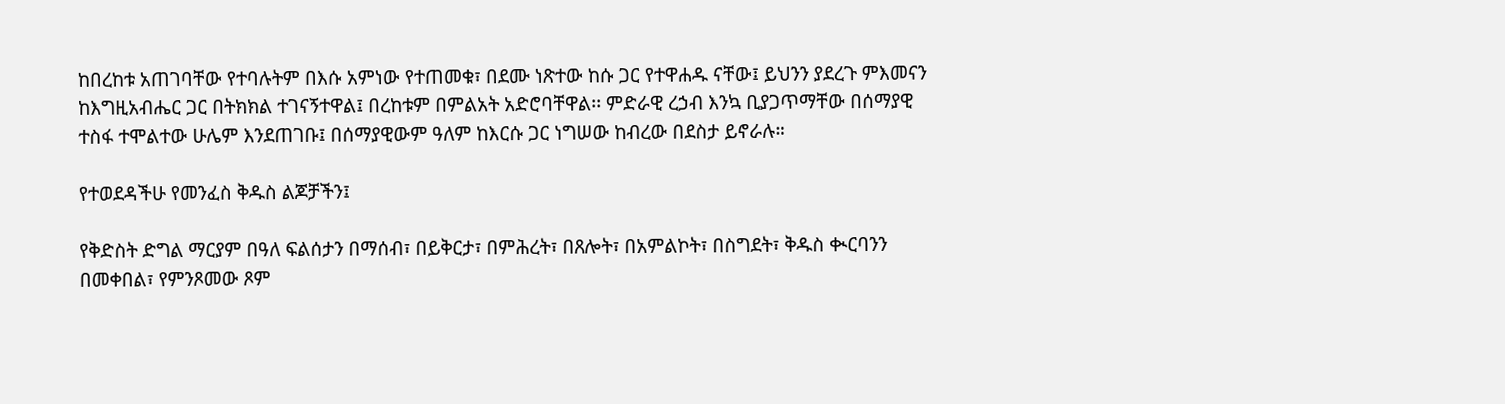ከበረከቱ አጠገባቸው የተባሉትም በእሱ አምነው የተጠመቁ፣ በደሙ ነጽተው ከሱ ጋር የተዋሐዱ ናቸው፤ ይህንን ያደረጉ ምእመናን ከእግዚአብሔር ጋር በትክክል ተገናኝተዋል፤ በረከቱም በምልአት አድሮባቸዋል፡፡ ምድራዊ ረኃብ እንኳ ቢያጋጥማቸው በሰማያዊ ተስፋ ተሞልተው ሁሌም እንደጠገቡ፤ በሰማያዊውም ዓለም ከእርሱ ጋር ነግሠው ከብረው በደስታ ይኖራሉ።

የተወደዳችሁ የመንፈስ ቅዱስ ልጆቻችን፤

የቅድስት ድግል ማርያም በዓለ ፍልሰታን በማሰብ፣ በይቅርታ፣ በምሕረት፣ በጸሎት፣ በአምልኮት፣ በስግደት፣ ቅዱስ ቊርባንን በመቀበል፣ የምንጾመው ጾም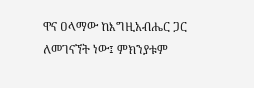ዋና ዐላማው ከእግዚአብሔር ጋር ለመገናኘት ነው፤ ምክንያቱም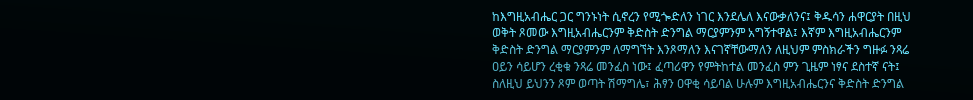ከእግዚአብሔር ጋር ግንኑነት ሲኖረን የሚጐድለን ነገር እንደሌለ እናውቃለንና፤ ቅዱሳን ሐዋርያት በዚህ ወቅት ጾመው እግዚአብሔርንም ቅድስት ድንግል ማርያምንም አግኝተዋል፤ እኛም እግዚአብሔርንም ቅድስት ድንግል ማርያምንም ለማግኘት እንጾማለን እናገኛቸውማለን ለዚህም ምስክራችን ግዙፉ ንጻሬ ዐይን ሳይሆን ረቂቁ ንጻሬ መንፈስ ነው፤ ፈጣሪዋን የምትከተል መንፈስ ምን ጊዜም ነፃና ደስተኛ ናት፤ ስለዚህ ይህንን ጾም ወጣት ሽማግሌ፣ ሕፃን ዐዋቂ ሳይባል ሁሉም እግዚአብሔርንና ቅድስት ድንግል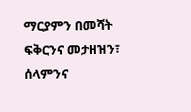ማርያምን በመሻት ፍቅርንና መታዘዝን፣ ሰላምንና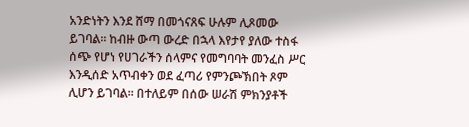አንድነትን እንደ ሸማ በመጎናጸፍ ሁሉም ሊጾመው ይገባል፡፡ ከብዙ ውጣ ውረድ በኋላ እየታየ ያለው ተስፋ ሰጭ የሆነ የሀገራችን ሰላምና የመግባባት መንፈስ ሥር እንዲሰድ አጥብቀን ወደ ፈጣሪ የምንጮኽበት ጾም ሊሆን ይገባል፡፡ በተለይም በሰው ሠራሽ ምክንያቶች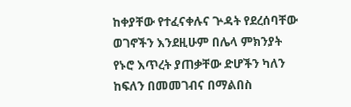ከቀያቸው የተፈናቀሉና ጕዳት የደረሰባቸው ወገኖችን እንደዚሁም በሌላ ምክንያት የኑሮ እጥረት ያጠቃቸው ድሆችን ካለን ከፍለን በመመገብና በማልበስ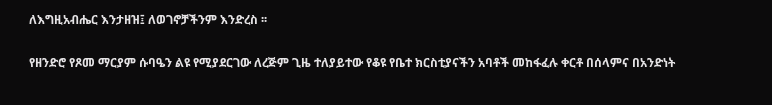ለእግዚአብሔር እንታዘዝ፤ ለወገኖቻችንም እንድረስ ፡፡

የዘንድሮ የጾመ ማርያም ሱባዔን ልዩ የሚያደርገው ለረጅም ጊዜ ተለያይተው የቆዩ የቤተ ክርስቲያናችን አባቶች መከፋፈሉ ቀርቶ በሰላምና በአንድነት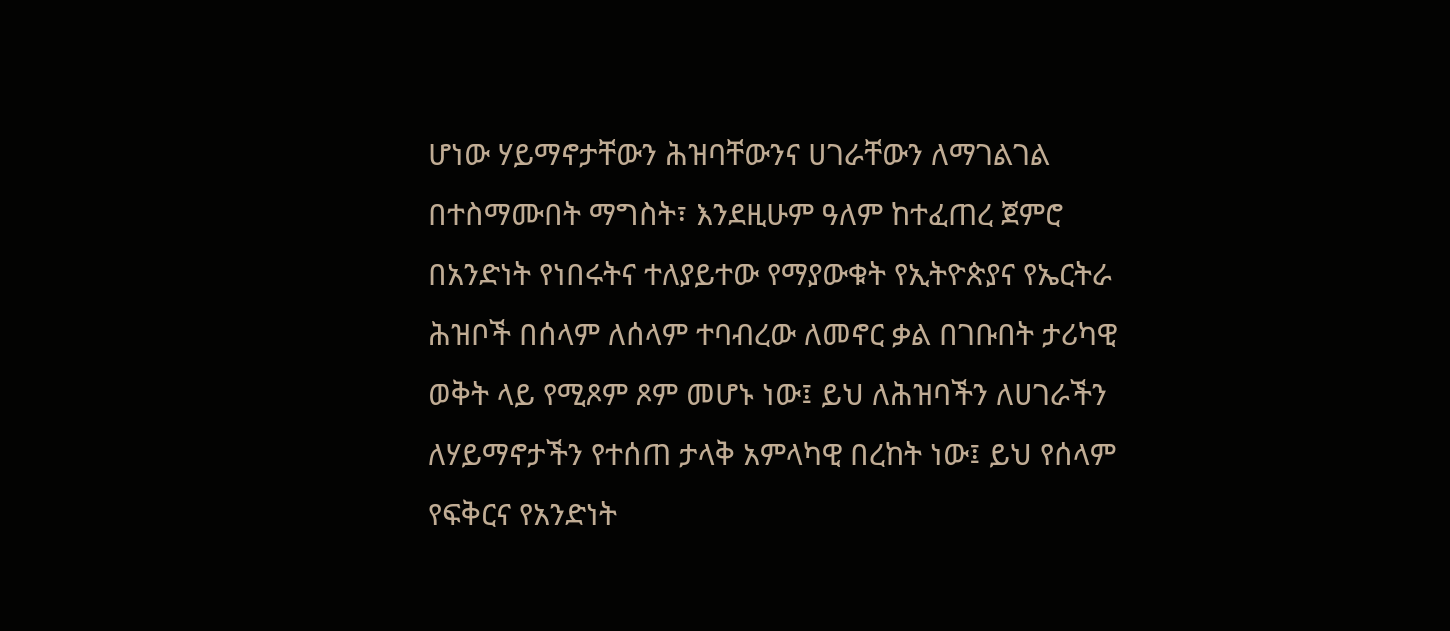ሆነው ሃይማኖታቸውን ሕዝባቸውንና ሀገራቸውን ለማገልገል በተስማሙበት ማግስት፣ እንደዚሁም ዓለም ከተፈጠረ ጀምሮ በአንድነት የነበሩትና ተለያይተው የማያውቁት የኢትዮጵያና የኤርትራ ሕዝቦች በሰላም ለሰላም ተባብረው ለመኖር ቃል በገቡበት ታሪካዊ ወቅት ላይ የሚጾም ጾም መሆኑ ነው፤ ይህ ለሕዝባችን ለሀገራችን ለሃይማኖታችን የተሰጠ ታላቅ አምላካዊ በረከት ነው፤ ይህ የሰላም የፍቅርና የአንድነት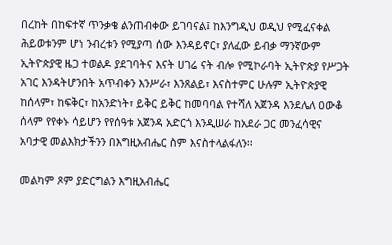በረከት በከፍተኛ ጥንቃቄ ልንጠብቀው ይገባናል፤ ከእንግዲህ ወዲህ የሚፈናቀል ሕይወቱንም ሆነ ንብረቱን የሚያጣ ሰው እንዳይኖር፣ ያለፈው ይብቃ ማንኛውም ኢትዮጵያዊ ዜጋ ተወልዶ ያደገባትና እናት ሀገሬ ናት ብሎ የሚኮራባት ኢትዮጵያ የሥጋት አገር እንዳትሆንበት አጥብቀን እንሥራ፣ እንጸልይ፣ እናስተምር ሁሉም ኢትዮጵያዊ ከሰላም፣ ከፍቅር፣ ከአንድነት፣ ይቅር ይቅር ከመባባል የተሻለ አጀንዳ እንደሌለ ዐውቆ ሰላም የየቀኑ ሳይሆን የየሰዓቱ አጀንዳ አድርጎ እንዲሠራ ከአደራ ጋር መንፈሳዊና አባታዊ መልእክታችንን በእግዚአብሔር ስም እናስተላልፋለን፡፡

መልካም ጾም ያድርግልን እግዚአብሔር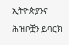ኢትዮጵያንና ሕዝቦቿን ይባርክ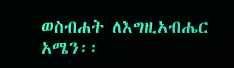ወስብሐት ለእግዚአብሔር አሜን፡፡